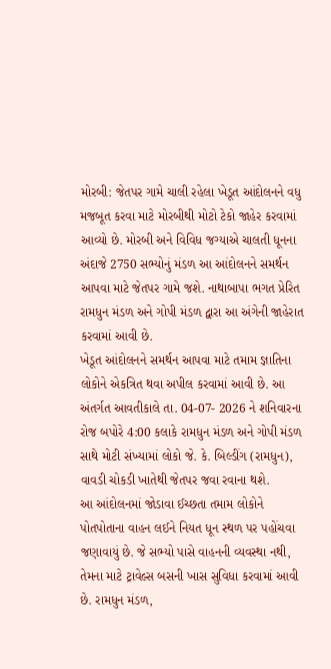મોરબી: જેતપર ગામે ચાલી રહેલા ખેડૂત આંદોલનને વધુ મજબૂત કરવા માટે મોરબીથી મોટો ટેકો જાહેર કરવામાં આવ્યો છે. મોરબી અને વિવિધ જગ્યાએ ચાલતી ધૂનના અંદાજે 2750 સભ્યોનું મંડળ આ આંદોલનને સમર્થન આપવા માટે જેતપર ગામે જશે. નાથાબાપા ભગત પ્રેરિત રામધુન મંડળ અને ગોપી મંડળ દ્વારા આ અંગેની જાહેરાત કરવામાં આવી છે.
ખેડૂત આંદોલનને સમર્થન આપવા માટે તમામ જ્ઞાતિના લોકોને એકત્રિત થવા અપીલ કરવામાં આવી છે. આ અંતર્ગત આવતીકાલે તા. 04-07- 2026 ને શનિવારના રોજ બપોરે 4:00 કલાકે રામધુન મંડળ અને ગોપી મંડળ સાથે મોટી સંખ્યામાં લોકો જે. કે. બિલ્ડીંગ (રામધુન), વાવડી ચોકડી ખાતેથી જેતપર જવા રવાના થશે.
આ આંદોલનમાં જોડાવા ઈચ્છતા તમામ લોકોને પોતપોતાના વાહન લઈને નિયત ધૂન સ્થળ પર પહોંચવા જણાવાયું છે. જે સભ્યો પાસે વાહનની વ્યવસ્થા નથી, તેમના માટે ટ્રાવેલ્સ બસની ખાસ સુવિધા કરવામાં આવી છે. રામધુન મંડળ,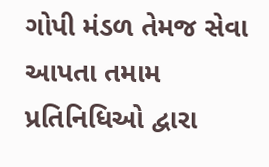ગોપી મંડળ તેમજ સેવા આપતા તમામ પ્રતિનિધિઓ દ્વારા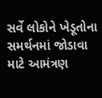સર્વે લોકોને ખેડૂતોના સમર્થનમાં જોડાવા માટે આમંત્રણ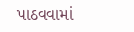પાઠવવામાં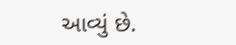આવ્યું છે.